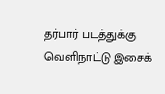தர்பார் படத்துக்கு வெளிநாட்டு இசைக்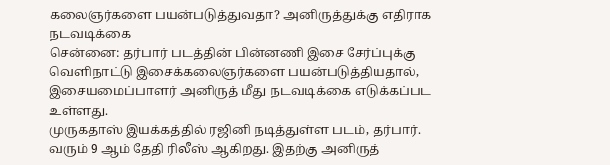கலைஞர்களை பயன்படுத்துவதா? அனிருத்துக்கு எதிராக நடவடிக்கை
சென்னை: தர்பார் படத்தின் பின்னணி இசை சேர்ப்புக்கு வெளிநாட்டு இசைக்கலைஞர்களை பயன்படுத்தியதால், இசையமைப்பாளர் அனிருத் மீது நடவடிக்கை எடுக்கப்பட உள்ளது.
முருகதாஸ் இயக்கத்தில் ரஜினி நடித்துள்ள படம், தர்பார். வரும் 9 ஆம் தேதி ரிலீஸ் ஆகிறது. இதற்கு அனிருத்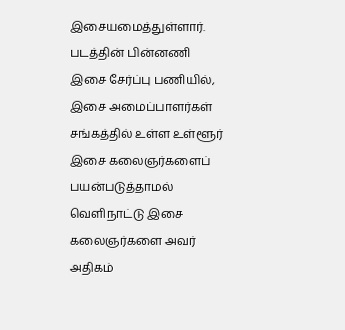இசையமைத்துள்ளார்.
படத்தின் பின்னணி இசை சேர்ப்பு பணியில், இசை அமைப்பாளர்கள் சங்கத்தில் உள்ள உள்ளூர் இசை கலைஞர்களைப் பயன்படுத்தாமல் வெளிநாட்டு இசை கலைஞர்களை அவர் அதிகம்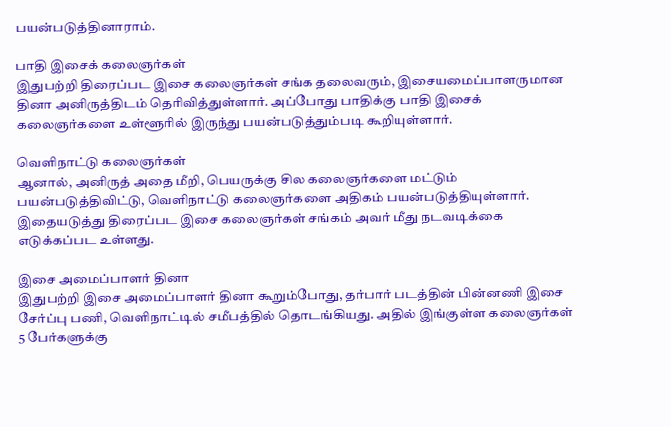பயன்படுத்தினாராம்.

பாதி இசைக் கலைஞர்கள்
இதுபற்றி திரைப்பட இசை கலைஞர்கள் சங்க தலைவரும், இசையமைப்பாளருமான தினா அனிருத்திடம் தெரிவித்துள்ளார். அப்போது பாதிக்கு பாதி இசைக் கலைஞர்களை உள்ளூரில் இருந்து பயன்படுத்தும்படி கூறியுள்ளார்.

வெளிநாட்டு கலைஞர்கள்
ஆனால், அனிருத் அதை மீறி, பெயருக்கு சில கலைஞர்களை மட்டும் பயன்படுத்திவிட்டு, வெளிநாட்டு கலைஞர்களை அதிகம் பயன்படுத்தியுள்ளார். இதையடுத்து திரைப்பட இசை கலைஞர்கள் சங்கம் அவர் மீது நடவடிக்கை எடுக்கப்பட உள்ளது.

இசை அமைப்பாளர் தினா
இதுபற்றி இசை அமைப்பாளர் தினா கூறும்போது, தர்பார் படத்தின் பின்னணி இசை சேர்ப்பு பணி, வெளிநாட்டில் சமீபத்தில் தொடங்கியது. அதில் இங்குள்ள கலைஞர்கள் 5 பேர்களுக்கு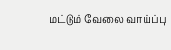மட்டும் வேலை வாய்ப்பு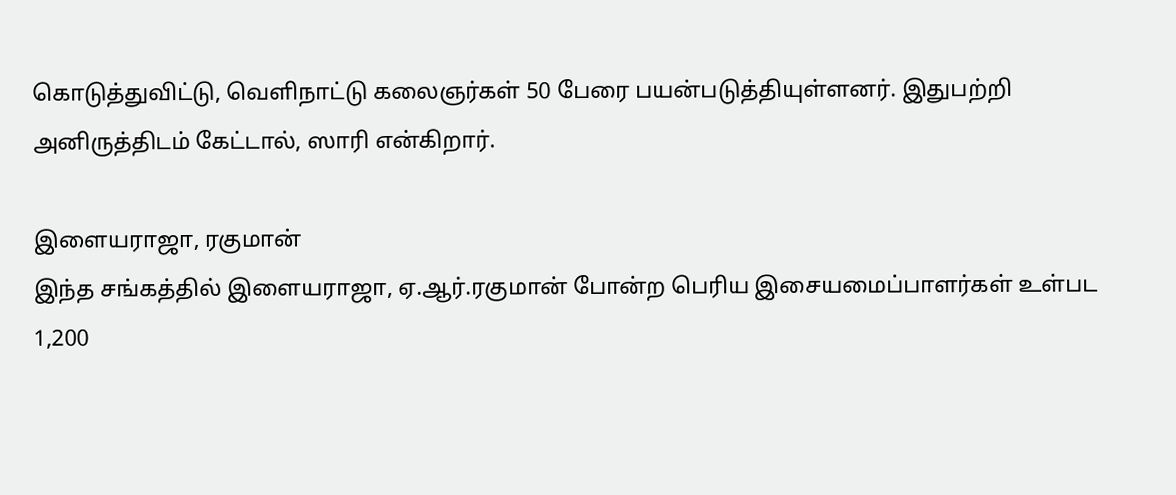கொடுத்துவிட்டு, வெளிநாட்டு கலைஞர்கள் 50 பேரை பயன்படுத்தியுள்ளனர். இதுபற்றி அனிருத்திடம் கேட்டால், ஸாரி என்கிறார்.

இளையராஜா, ரகுமான்
இந்த சங்கத்தில் இளையராஜா, ஏ.ஆர்.ரகுமான் போன்ற பெரிய இசையமைப்பாளர்கள் உள்பட 1,200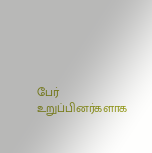பேர் உறுப்பினர்களாக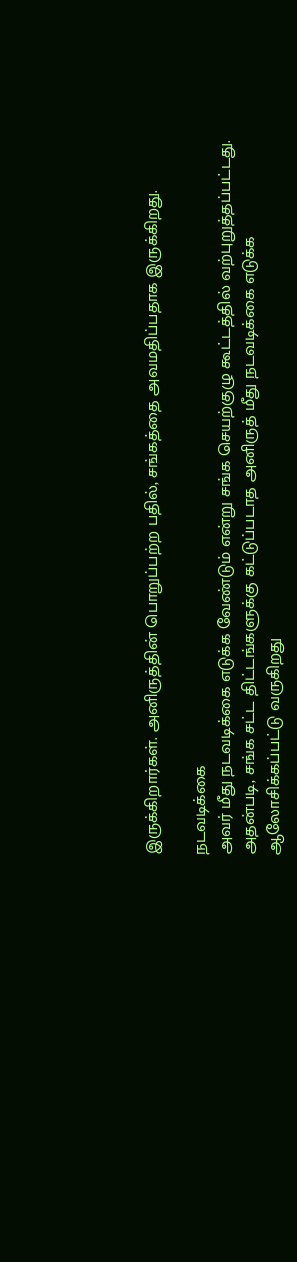இருக்கிறார்கள். அனிருத்தின் பொறுப்பற்ற பதில், சங்கத்தை அவமதிப்பதாக இருக்கிறது.

நடவடிக்கை
அவர் மீது நடவடிக்கை எடுக்க வேண்டும் என்று சங்க செயற்குழு கூட்டத்தில் வற்புறுத்தப்பட்டது. அதன்படி, சங்க சட்ட திட்டங்களுக்கு கட்டுப்படாத அனிருத் மீது நடவடிக்கை எடுக்க ஆலோசிக்கப்பட்டு வருகிறது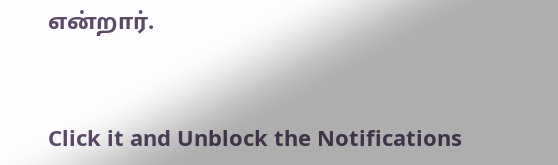என்றார்.


Click it and Unblock the Notifications